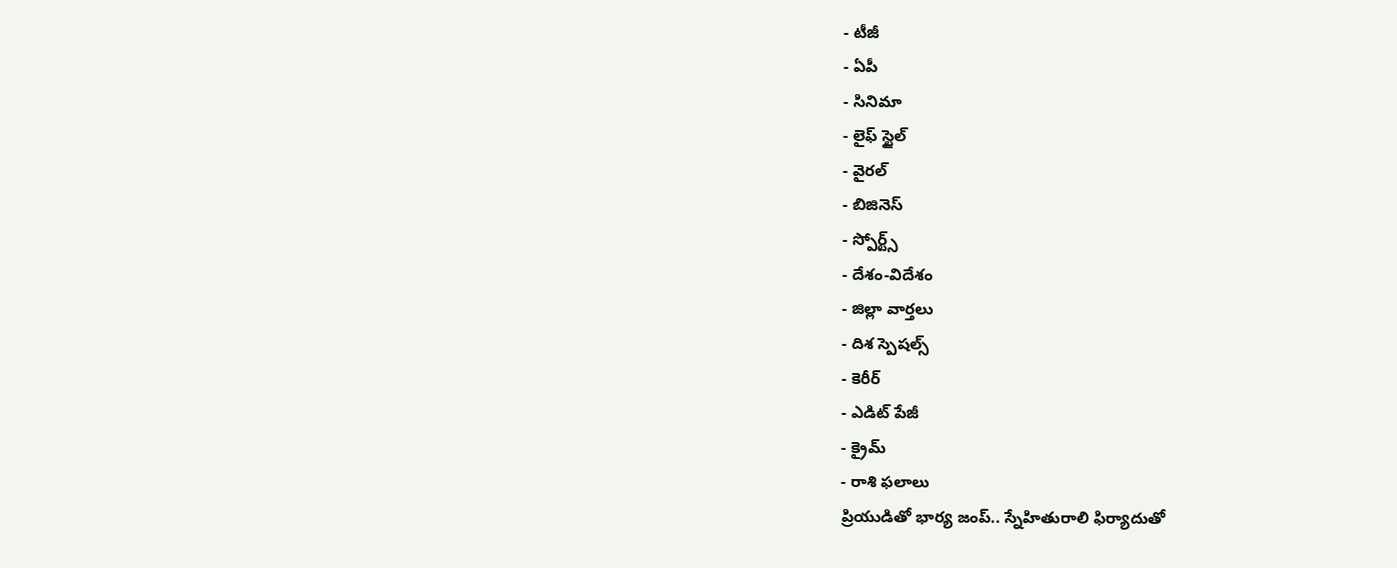- టీజీ
- ఏపీ
- సినిమా
- లైఫ్ స్టైల్
- వైరల్
- బిజినెస్
- స్పోర్ట్స్
- దేశం-విదేశం
- జిల్లా వార్తలు
- దిశ స్పెషల్స్
- కెరీర్
- ఎడిట్ పేజీ
- క్రైమ్
- రాశి ఫలాలు
ప్రియుడితో భార్య జంప్.. స్నేహితురాలి ఫిర్యాదుతో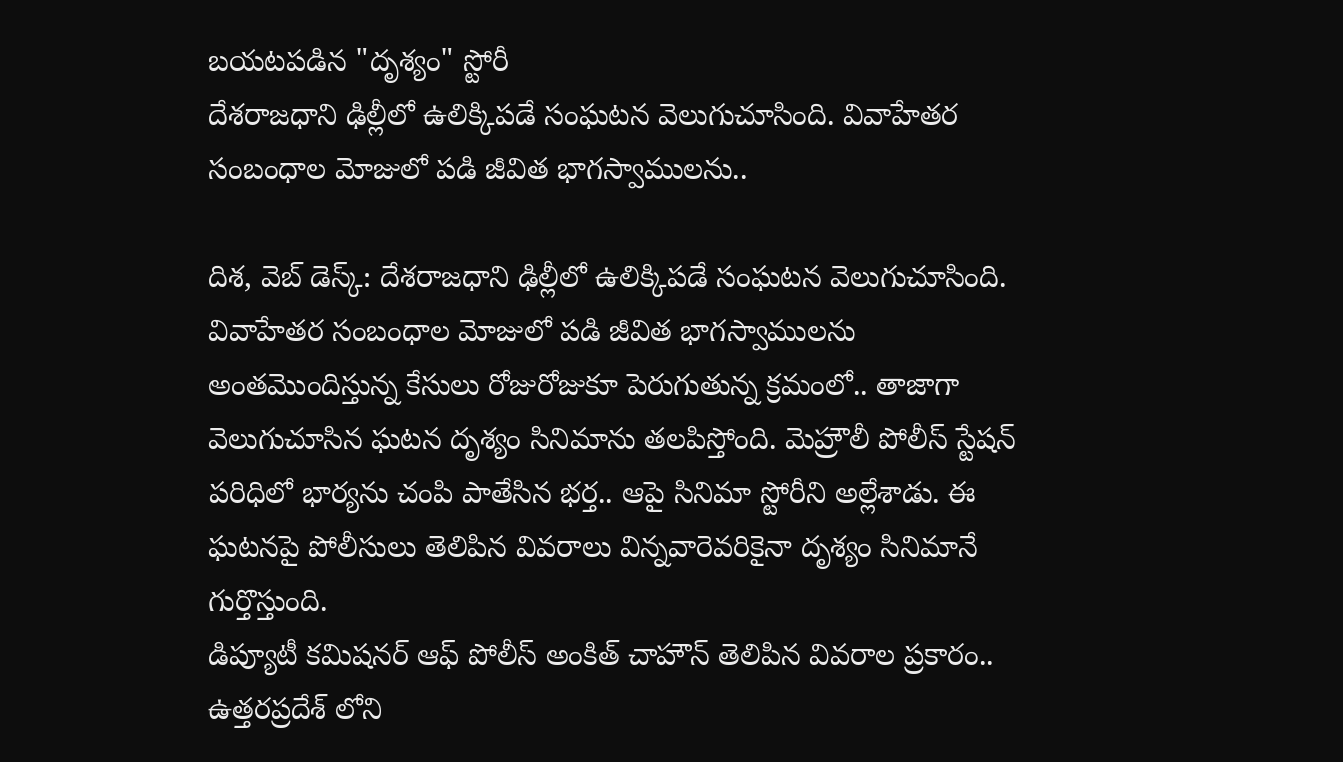బయటపడిన "దృశ్యం" స్టోరీ
దేశరాజధాని ఢిల్లీలో ఉలిక్కిపడే సంఘటన వెలుగుచూసింది. వివాహేతర సంబంధాల మోజులో పడి జీవిత భాగస్వాములను..

దిశ, వెబ్ డెస్క్: దేశరాజధాని ఢిల్లీలో ఉలిక్కిపడే సంఘటన వెలుగుచూసింది. వివాహేతర సంబంధాల మోజులో పడి జీవిత భాగస్వాములను అంతమొందిస్తున్న కేసులు రోజురోజుకూ పెరుగుతున్న క్రమంలో.. తాజాగా వెలుగుచూసిన ఘటన దృశ్యం సినిమాను తలపిస్తోంది. మెహ్రౌలీ పోలీస్ స్టేషన్ పరిధిలో భార్యను చంపి పాతేసిన భర్త.. ఆపై సినిమా స్టోరీని అల్లేశాడు. ఈ ఘటనపై పోలీసులు తెలిపిన వివరాలు విన్నవారెవరికైనా దృశ్యం సినిమానే గుర్తొస్తుంది.
డిప్యూటీ కమిషనర్ ఆఫ్ పోలీస్ అంకిత్ చాహౌన్ తెలిపిన వివరాల ప్రకారం.. ఉత్తరప్రదేశ్ లోని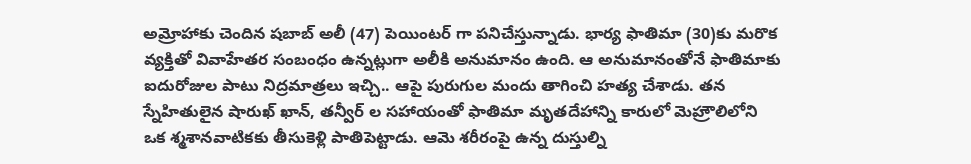అమ్రోహాకు చెందిన షబాబ్ అలీ (47) పెయింటర్ గా పనిచేస్తున్నాడు. భార్య ఫాతిమా (30)కు మరొక వ్యక్తితో వివాహేతర సంబంధం ఉన్నట్లుగా అలీకి అనుమానం ఉంది. ఆ అనుమానంతోనే ఫాతిమాకు ఐదురోజుల పాటు నిద్రమాత్రలు ఇచ్చి.. ఆపై పురుగుల మందు తాగించి హత్య చేశాడు. తన స్నేహితులైన షారుఖ్ ఖాన్, తన్వీర్ ల సహాయంతో ఫాతిమా మృతదేహాన్ని కారులో మెహ్రౌలిలోని ఒక శ్మశానవాటికకు తీసుకెళ్లి పాతిపెట్టాడు. ఆమె శరీరంపై ఉన్న దుస్తుల్ని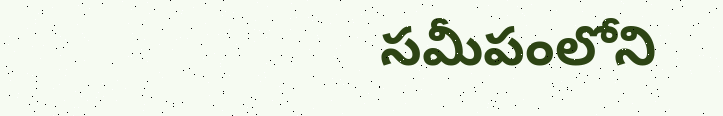సమీపంలోని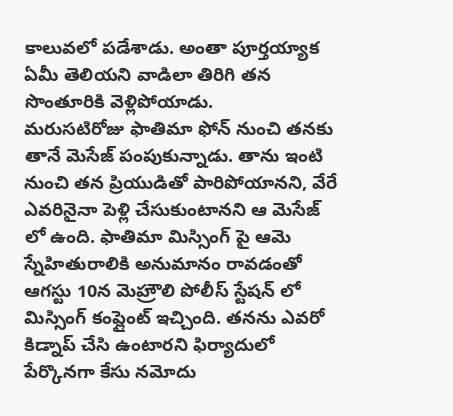కాలువలో పడేశాడు. అంతా పూర్తయ్యాక ఏమీ తెలియని వాడిలా తిరిగి తన సొంతూరికి వెళ్లిపోయాడు.
మరుసటిరోజు ఫాతిమా ఫోన్ నుంచి తనకు తానే మెసేజ్ పంపుకున్నాడు. తాను ఇంటి నుంచి తన ప్రియుడితో పారిపోయానని, వేరే ఎవరినైనా పెళ్లి చేసుకుంటానని ఆ మెసేజ్ లో ఉంది. ఫాతిమా మిస్సింగ్ పై ఆమె స్నేహితురాలికి అనుమానం రావడంతో ఆగస్టు 10న మెహ్రౌలి పోలీస్ స్టేషన్ లో మిస్సింగ్ కంప్లైంట్ ఇచ్చింది. తనను ఎవరో కిడ్నాప్ చేసి ఉంటారని ఫిర్యాదులో పేర్కొనగా కేసు నమోదు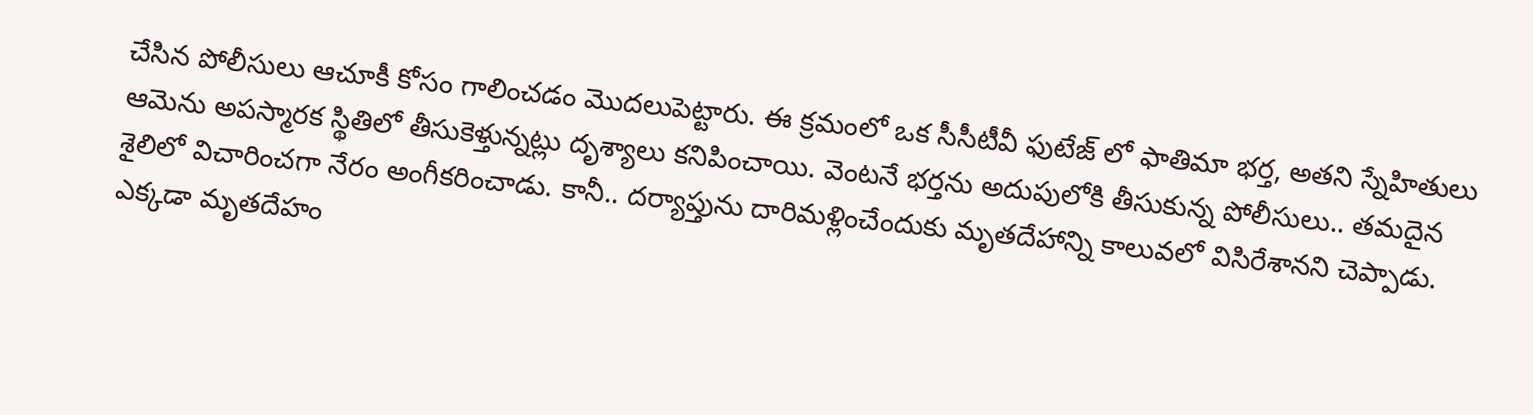చేసిన పోలీసులు ఆచూకీ కోసం గాలించడం మొదలుపెట్టారు. ఈ క్రమంలో ఒక సీసీటీవీ ఫుటేజ్ లో ఫాతిమా భర్త, అతని స్నేహితులు ఆమెను అపస్మారక స్థితిలో తీసుకెళ్తున్నట్లు దృశ్యాలు కనిపించాయి. వెంటనే భర్తను అదుపులోకి తీసుకున్న పోలీసులు.. తమదైన శైలిలో విచారించగా నేరం అంగీకరించాడు. కానీ.. దర్యాప్తును దారిమళ్లించేందుకు మృతదేహాన్ని కాలువలో విసిరేశానని చెప్పాడు.
ఎక్కడా మృతదేహం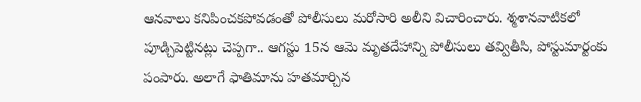ఆనవాలు కనిపించకపోవడంతో పోలీసులు మరోసారి అలీని విచారించారు. శ్మశానవాటికలో పూడ్చిపెట్టినట్లు చెప్పగా.. ఆగస్టు 15న ఆమె మృతదేహాన్ని పోలీసులు తవ్వితీసి, పోస్టుమార్టంకు పంపారు. అలాగే ఫాతిమాను హతమార్చిన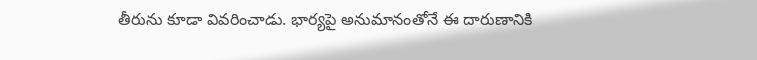తీరును కూడా వివరించాడు. భార్యపై అనుమానంతోనే ఈ దారుణానికి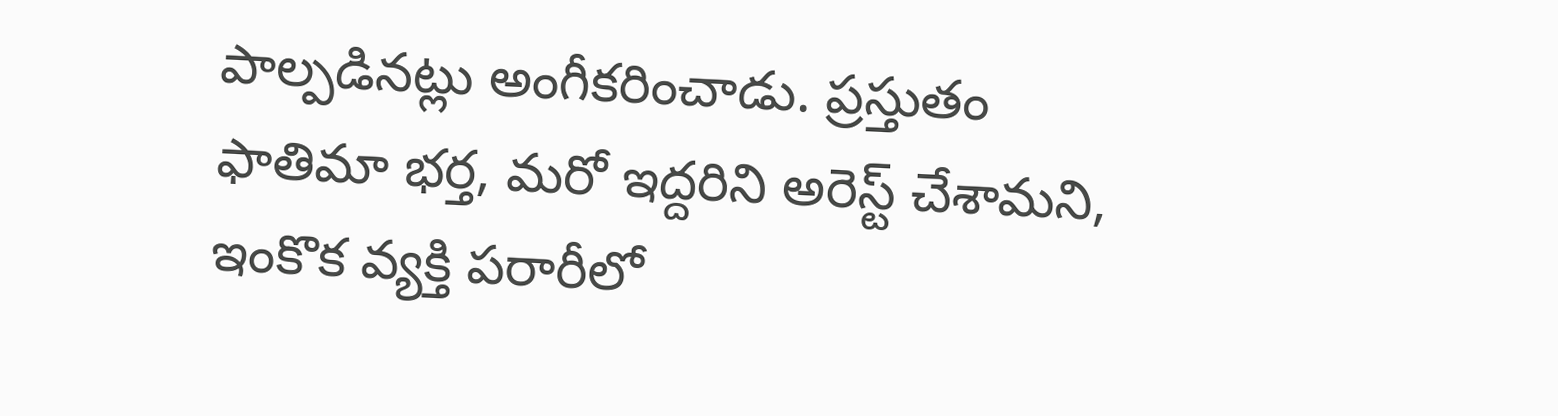పాల్పడినట్లు అంగీకరించాడు. ప్రస్తుతం ఫాతిమా భర్త, మరో ఇద్దరిని అరెస్ట్ చేశామని, ఇంకొక వ్యక్తి పరారీలో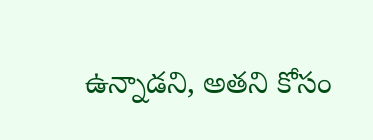ఉన్నాడని, అతని కోసం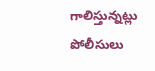గాలిస్తున్నట్లు పోలీసులు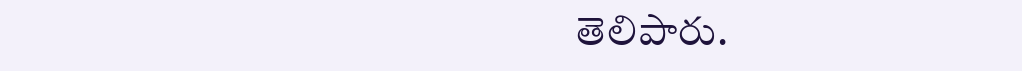తెలిపారు.